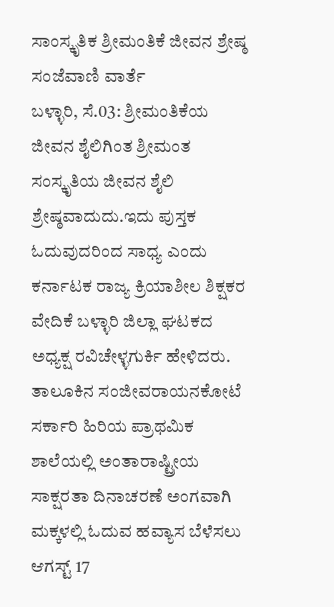ಸಾಂಸ್ಕೃತಿಕ ಶ್ರೀಮಂತಿಕೆ ಜೀವನ ಶ್ರೇಷ್ಠ
ಸಂಜೆವಾಣಿ ವಾರ್ತೆ
ಬಳ್ಳಾರಿ, ಸೆ.03: ಶ್ರೀಮಂತಿಕೆಯ ಜೀವನ ಶೈಲಿಗಿಂತ ಶ್ರೀಮಂತ ಸಂಸ್ಕೃತಿಯ ಜೀವನ ಶೈಲಿ ಶ್ರೇಷ್ಠವಾದುದು.ಇದು ಪುಸ್ತಕ ಓದುವುದರಿಂದ ಸಾಧ್ಯ ಎಂದು ಕರ್ನಾಟಕ ರಾಜ್ಯ ಕ್ರಿಯಾಶೀಲ ಶಿಕ್ಷಕರ ವೇದಿಕೆ ಬಳ್ಳಾರಿ ಜಿಲ್ಲಾ ಘಟಕದ ಅಧ್ಯಕ್ಷ ರವಿಚೇಳ್ಳಗುರ್ಕಿ ಹೇಳಿದರು.
ತಾಲೂಕಿನ ಸಂಜೀವರಾಯನಕೋಟೆ ಸರ್ಕಾರಿ ಹಿರಿಯ ಪ್ರಾಥಮಿಕ ಶಾಲೆಯಲ್ಲಿ ಅಂತಾರಾಷ್ಟ್ರೀಯ ಸಾಕ್ಷರತಾ ದಿನಾಚರಣೆ ಅಂಗವಾಗಿ ಮಕ್ಕಳಲ್ಲಿ ಓದುವ ಹವ್ಯಾಸ ಬೆಳೆಸಲು ಆಗಸ್ಟ್ 17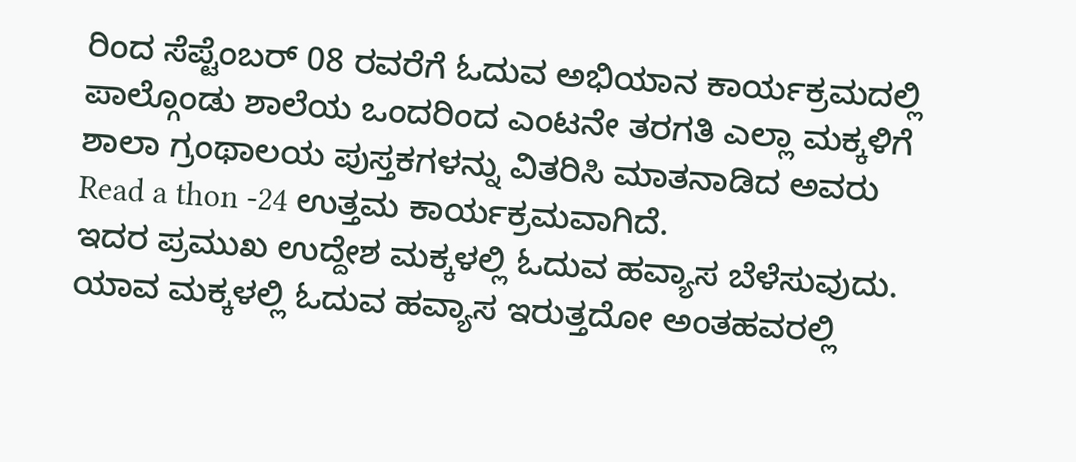ರಿಂದ ಸೆಪ್ಟೆಂಬರ್ 08 ರವರೆಗೆ ಓದುವ ಅಭಿಯಾನ ಕಾರ್ಯಕ್ರಮದಲ್ಲಿ ಪಾಲ್ಗೊಂಡು ಶಾಲೆಯ ಒಂದರಿಂದ ಎಂಟನೇ ತರಗತಿ ಎಲ್ಲಾ ಮಕ್ಕಳಿಗೆ ಶಾಲಾ ಗ್ರಂಥಾಲಯ ಪುಸ್ತಕಗಳನ್ನು ವಿತರಿಸಿ ಮಾತನಾಡಿದ ಅವರು Read a thon -24 ಉತ್ತಮ ಕಾರ್ಯಕ್ರಮವಾಗಿದೆ.
ಇದರ ಪ್ರಮುಖ ಉದ್ದೇಶ ಮಕ್ಕಳಲ್ಲಿ ಓದುವ ಹವ್ಯಾಸ ಬೆಳೆಸುವುದು. ಯಾವ ಮಕ್ಕಳಲ್ಲಿ ಓದುವ ಹವ್ಯಾಸ ಇರುತ್ತದೋ ಅಂತಹವರಲ್ಲಿ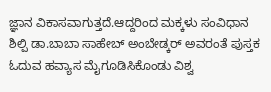ಜ್ಞಾನ ವಿಕಾಸವಾಗುತ್ತದೆ.ಆದ್ದರಿಂದ ಮಕ್ಕಳು ಸಂವಿಧಾನ ಶಿಲ್ಪಿ ಡಾ.ಬಾಬಾ ಸಾಹೇಬ್ ಅಂಬೇಡ್ಕರ್ ಅವರಂತೆ ಪುಸ್ತಕ ಓದುವ ಹವ್ಯಾಸ ಮೈಗೂಡಿಸಿಕೊಂಡು ವಿಶ್ವ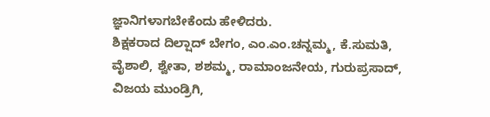ಜ್ಞಾನಿಗಳಾಗಬೇಕೆಂದು ಹೇಳಿದರು.
ಶಿಕ್ಷಕರಾದ ದಿಲ್ಷಾದ್ ಬೇಗಂ, ಎಂ.ಎಂ.ಚನ್ನಮ್ಮ, ಕೆ.ಸುಮತಿ, ವೈಶಾಲಿ, ಶ್ವೇತಾ, ಶಶಮ್ಮ, ರಾಮಾಂಜನೇಯ, ಗುರುಪ್ರಸಾದ್, ವಿಜಯ ಮುಂಡ್ರಿಗಿ,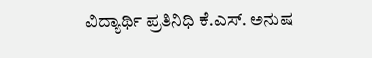ವಿದ್ಯಾರ್ಥಿ ಪ್ರತಿನಿಧಿ ಕೆ.ಎಸ್. ಅನುಷ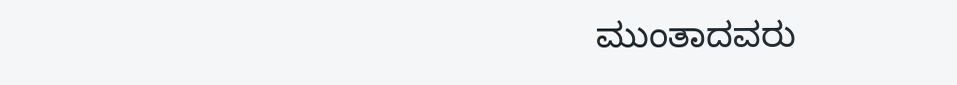ಮುಂತಾದವರು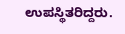ಉಪಸ್ಥಿತರಿದ್ದರು.